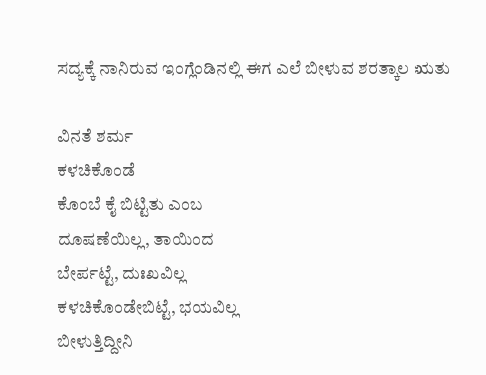ಸದ್ಯಕ್ಕೆ ನಾನಿರುವ ಇಂಗ್ಲೆಂಡಿನಲ್ಲಿ ಈಗ ಎಲೆ ಬೀಳುವ ಶರತ್ಕಾಲ ಋತು

ವಿನತೆ ಶರ್ಮ
ಕಳಚಿಕೊಂಡೆ
ಕೊಂಬೆ ಕೈ ಬಿಟ್ಟಿತು ಎಂಬ
ದೂಷಣೆಯಿಲ್ಲ, ತಾಯಿಂದ
ಬೇರ್ಪಟ್ಟೆ, ದುಃಖವಿಲ್ಲ
ಕಳಚಿಕೊಂಡೇಬಿಟ್ಟೆ, ಭಯವಿಲ್ಲ
ಬೀಳುತ್ತಿದ್ದೀನಿ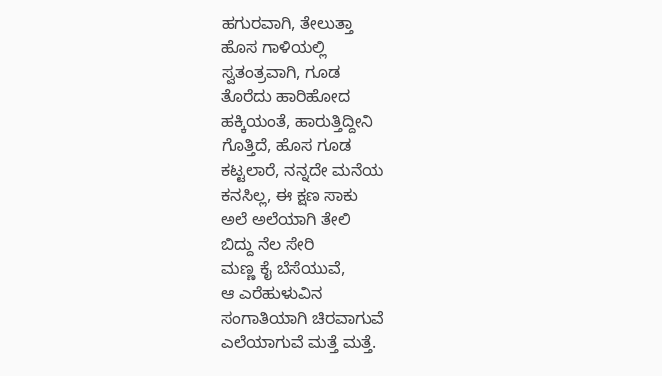ಹಗುರವಾಗಿ, ತೇಲುತ್ತಾ
ಹೊಸ ಗಾಳಿಯಲ್ಲಿ
ಸ್ವತಂತ್ರವಾಗಿ, ಗೂಡ
ತೊರೆದು ಹಾರಿಹೋದ
ಹಕ್ಕಿಯಂತೆ, ಹಾರುತ್ತಿದ್ದೀನಿ
ಗೊತ್ತಿದೆ, ಹೊಸ ಗೂಡ
ಕಟ್ಟಲಾರೆ, ನನ್ನದೇ ಮನೆಯ
ಕನಸಿಲ್ಲ, ಈ ಕ್ಷಣ ಸಾಕು
ಅಲೆ ಅಲೆಯಾಗಿ ತೇಲಿ
ಬಿದ್ದು ನೆಲ ಸೇರಿ
ಮಣ್ಣ ಕೈ ಬೆಸೆಯುವೆ,
ಆ ಎರೆಹುಳುವಿನ
ಸಂಗಾತಿಯಾಗಿ ಚಿರವಾಗುವೆ
ಎಲೆಯಾಗುವೆ ಮತ್ತೆ ಮತ್ತೆ.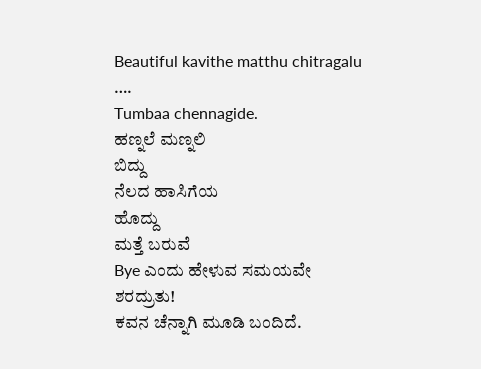Beautiful kavithe matthu chitragalu ….
Tumbaa chennagide.
ಹಣ್ನಲೆ ಮಣ್ನಲಿ
ಬಿದ್ದು
ನೆಲದ ಹಾಸಿಗೆಯ
ಹೊದ್ದು
ಮತ್ತೆ ಬರುವೆ
Bye ಎಂದು ಹೇಳುವ ಸಮಯವೇ ಶರದ್ರುತು!
ಕವನ ಚೆನ್ನಾಗಿ ಮೂಡಿ ಬಂದಿದೆ.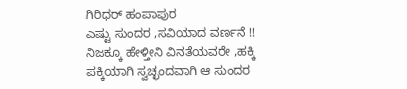ಗಿರಿಧರ್ ಹಂಪಾಪುರ
ಎಷ್ಟು ಸುಂದರ ,ಸವಿಯಾದ ವರ್ಣನೆ !! ನಿಜಕ್ಕೂ ಹೇಳ್ತೀನಿ ವಿನತೆಯವರೇ ,ಹಕ್ಕಿ ಪಕ್ಕಿಯಾಗಿ ಸ್ವಚ್ಛಂದವಾಗಿ ಆ ಸುಂದರ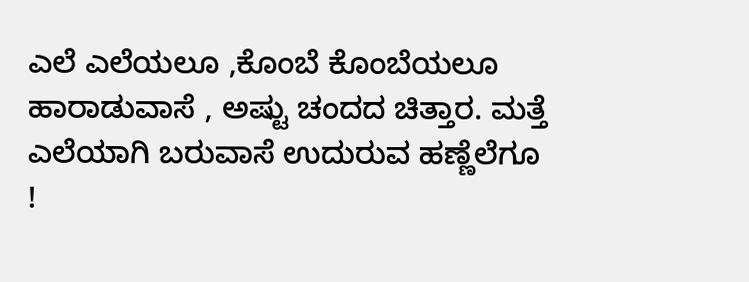ಎಲೆ ಎಲೆಯಲೂ ,ಕೊಂಬೆ ಕೊಂಬೆಯಲೂ ಹಾರಾಡುವಾಸೆ , ಅಷ್ಟು ಚಂದದ ಚಿತ್ತಾರ. ಮತ್ತೆ ಎಲೆಯಾಗಿ ಬರುವಾಸೆ ಉದುರುವ ಹಣ್ಣೆಲೆಗೂ !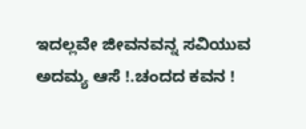ಇದಲ್ಲವೇ ಜೀವನವನ್ನ ಸವಿಯುವ ಅದಮ್ಯ ಆಸೆ !.ಚಂದದ ಕವನ !